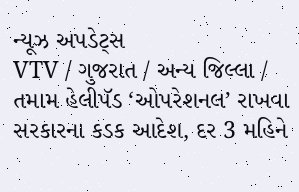ન્યૂઝ અપડેટ્સ
VTV / ગુજરાત / અન્ય જિલ્લા / તમામ હેલીપૅડ ‘ઓપરેશનલ’ રાખવા સરકારના કડક આદેશ, દર 3 મહિને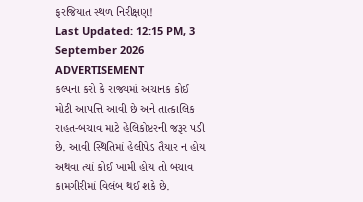ફરજિયાત સ્થળ નિરીક્ષણ!
Last Updated: 12:15 PM, 3 September 2026
ADVERTISEMENT
કલ્પના કરો કે રાજ્યમાં અચાનક કોઈ મોટી આપત્તિ આવી છે અને તાત્કાલિક રાહત-બચાવ માટે હેલિકોપ્ટરની જરૂર પડી છે. આવી સ્થિતિમાં હેલીપેડ તૈયાર ન હોય અથવા ત્યાં કોઈ ખામી હોય તો બચાવ કામગીરીમાં વિલંબ થઈ શકે છે.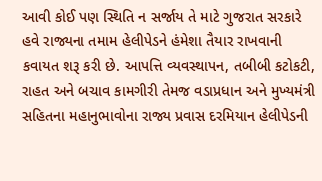આવી કોઈ પણ સ્થિતિ ન સર્જાય તે માટે ગુજરાત સરકારે હવે રાજ્યના તમામ હેલીપેડને હંમેશા તૈયાર રાખવાની કવાયત શરૂ કરી છે. આપત્તિ વ્યવસ્થાપન, તબીબી કટોકટી, રાહત અને બચાવ કામગીરી તેમજ વડાપ્રધાન અને મુખ્યમંત્રી સહિતના મહાનુભાવોના રાજ્ય પ્રવાસ દરમિયાન હેલીપેડની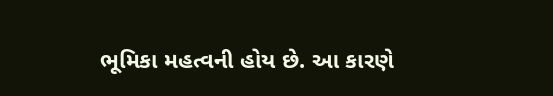ભૂમિકા મહત્વની હોય છે. આ કારણે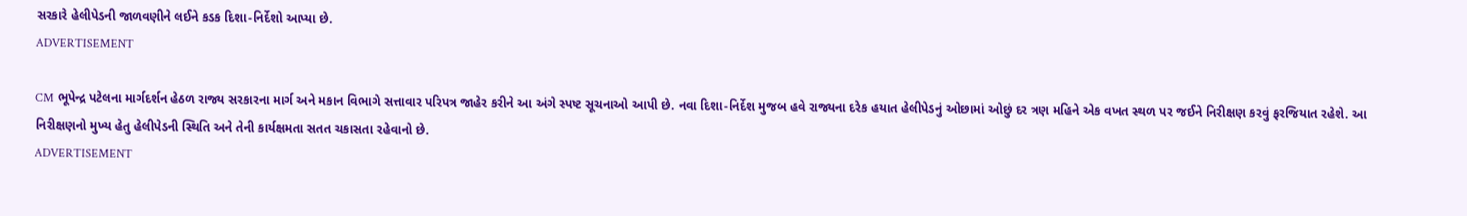સરકારે હેલીપેડની જાળવણીને લઈને કડક દિશા-નિર્દેશો આપ્યા છે.
ADVERTISEMENT

CM ભૂપેન્દ્ર પટેલના માર્ગદર્શન હેઠળ રાજ્ય સરકારના માર્ગ અને મકાન વિભાગે સત્તાવાર પરિપત્ર જાહેર કરીને આ અંગે સ્પષ્ટ સૂચનાઓ આપી છે. નવા દિશા-નિર્દેશ મુજબ હવે રાજ્યના દરેક હયાત હેલીપેડનું ઓછામાં ઓછું દર ત્રણ મહિને એક વખત સ્થળ પર જઈને નિરીક્ષણ કરવું ફરજિયાત રહેશે. આ નિરીક્ષણનો મુખ્ય હેતુ હેલીપેડની સ્થિતિ અને તેની કાર્યક્ષમતા સતત ચકાસતા રહેવાનો છે.
ADVERTISEMENT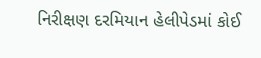નિરીક્ષણ દરમિયાન હેલીપેડમાં કોઈ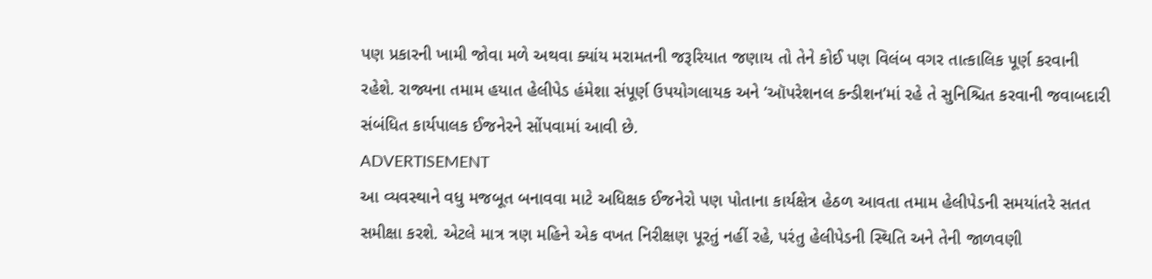પણ પ્રકારની ખામી જોવા મળે અથવા ક્યાંય મરામતની જરૂરિયાત જણાય તો તેને કોઈ પણ વિલંબ વગર તાત્કાલિક પૂર્ણ કરવાની રહેશે. રાજ્યના તમામ હયાત હેલીપેડ હંમેશા સંપૂર્ણ ઉપયોગલાયક અને ‘ઑપરેશનલ કન્ડીશન’માં રહે તે સુનિશ્ચિત કરવાની જવાબદારી સંબંધિત કાર્યપાલક ઈજનેરને સોંપવામાં આવી છે.
ADVERTISEMENT
આ વ્યવસ્થાને વધુ મજબૂત બનાવવા માટે અધિક્ષક ઈજનેરો પણ પોતાના કાર્યક્ષેત્ર હેઠળ આવતા તમામ હેલીપેડની સમયાંતરે સતત સમીક્ષા કરશે. એટલે માત્ર ત્રણ મહિને એક વખત નિરીક્ષણ પૂરતું નહીં રહે, પરંતુ હેલીપેડની સ્થિતિ અને તેની જાળવણી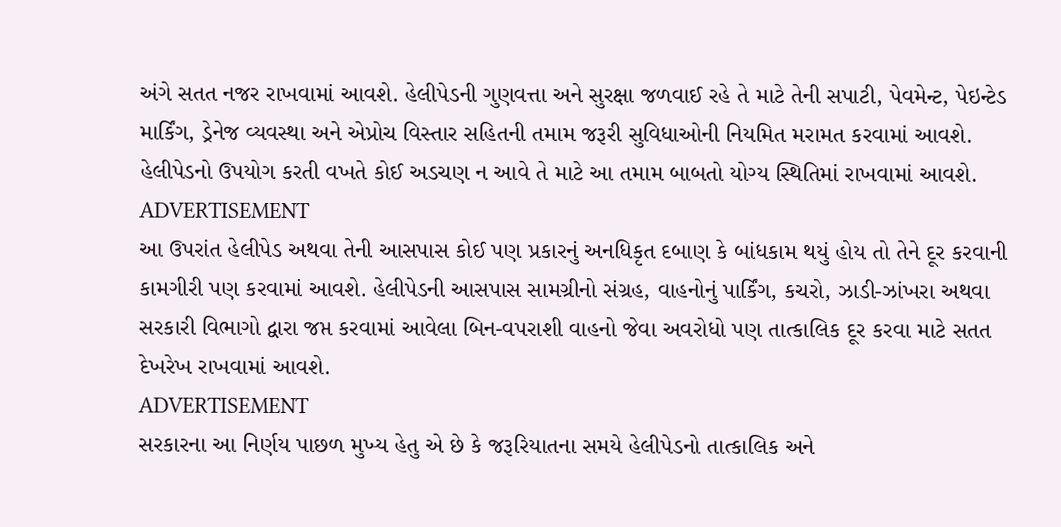અંગે સતત નજર રાખવામાં આવશે. હેલીપેડની ગુણવત્તા અને સુરક્ષા જળવાઈ રહે તે માટે તેની સપાટી, પેવમેન્ટ, પેઇન્ટેડ માર્કિંગ, ડ્રેનેજ વ્યવસ્થા અને એપ્રોચ વિસ્તાર સહિતની તમામ જરૂરી સુવિધાઓની નિયમિત મરામત કરવામાં આવશે. હેલીપેડનો ઉપયોગ કરતી વખતે કોઈ અડચણ ન આવે તે માટે આ તમામ બાબતો યોગ્ય સ્થિતિમાં રાખવામાં આવશે.
ADVERTISEMENT
આ ઉપરાંત હેલીપેડ અથવા તેની આસપાસ કોઈ પણ પ્રકારનું અનધિકૃત દબાણ કે બાંધકામ થયું હોય તો તેને દૂર કરવાની કામગીરી પણ કરવામાં આવશે. હેલીપેડની આસપાસ સામગ્રીનો સંગ્રહ, વાહનોનું પાર્કિંગ, કચરો, ઝાડી-ઝાંખરા અથવા સરકારી વિભાગો દ્વારા જપ્ત કરવામાં આવેલા બિન-વપરાશી વાહનો જેવા અવરોધો પણ તાત્કાલિક દૂર કરવા માટે સતત દેખરેખ રાખવામાં આવશે.
ADVERTISEMENT
સરકારના આ નિર્ણય પાછળ મુખ્ય હેતુ એ છે કે જરૂરિયાતના સમયે હેલીપેડનો તાત્કાલિક અને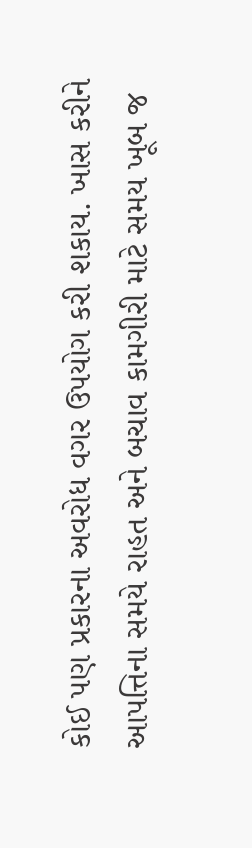કોઈ પણ પ્રકારના અવરોધ વગર ઉપયોગ કરી શકાય. ખાસ કરીને આપત્તિના સમયે રાહત અને બચાવ કામગીરી માટે સમય ખૂબ જ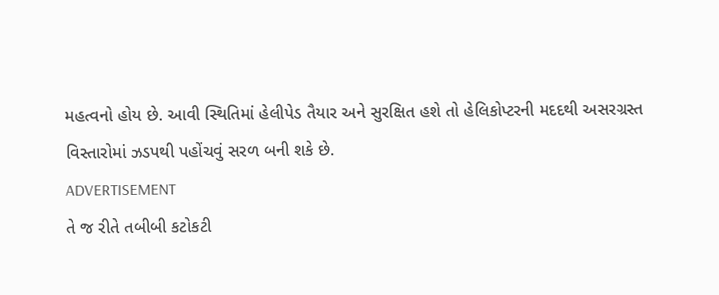મહત્વનો હોય છે. આવી સ્થિતિમાં હેલીપેડ તૈયાર અને સુરક્ષિત હશે તો હેલિકોપ્ટરની મદદથી અસરગ્રસ્ત વિસ્તારોમાં ઝડપથી પહોંચવું સરળ બની શકે છે.
ADVERTISEMENT
તે જ રીતે તબીબી કટોકટી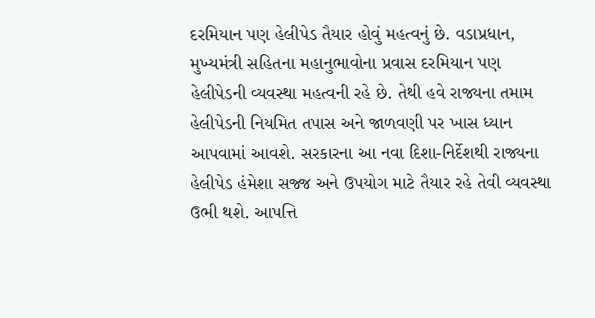દરમિયાન પણ હેલીપેડ તૈયાર હોવું મહત્વનું છે. વડાપ્રધાન, મુખ્યમંત્રી સહિતના મહાનુભાવોના પ્રવાસ દરમિયાન પણ હેલીપેડની વ્યવસ્થા મહત્વની રહે છે. તેથી હવે રાજ્યના તમામ હેલીપેડની નિયમિત તપાસ અને જાળવણી પર ખાસ ધ્યાન આપવામાં આવશે. સરકારના આ નવા દિશા-નિર્દેશથી રાજ્યના હેલીપેડ હંમેશા સજ્જ અને ઉપયોગ માટે તૈયાર રહે તેવી વ્યવસ્થા ઉભી થશે. આપત્તિ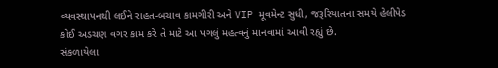વ્યવસ્થાપનથી લઈને રાહત-બચાવ કામગીરી અને VIP મૂવમેન્ટ સુધી, જરૂરિયાતના સમયે હેલીપેડ કોઈ અડચણ વગર કામ કરે તે માટે આ પગલું મહત્વનું માનવામાં આવી રહ્યું છે.
સંકળાયેલા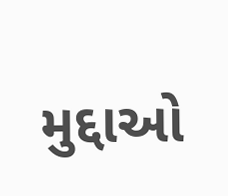મુદ્દાઓ